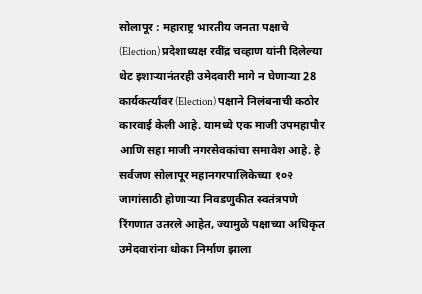सोलापूर : महाराष्ट्र भारतीय जनता पक्षाचे (Election) प्रदेशाध्यक्ष रवींद्र चव्हाण यांनी दिलेल्या थेट इशाऱ्यानंतरही उमेदवारी मागे न घेणाऱ्या 28 कार्यकर्त्यांवर (Election) पक्षाने निलंबनाची कठोर कारवाई केली आहे. यामध्ये एक माजी उपमहापौर आणि सहा माजी नगरसेवकांचा समावेश आहे. हे सर्वजण सोलापूर महानगरपालिकेच्या १०२ जागांसाठी होणाऱ्या निवडणुकीत स्वतंत्रपणे रिंगणात उतरले आहेत, ज्यामुळे पक्षाच्या अधिकृत उमेदवारांना धोका निर्माण झाला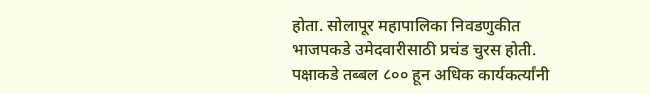होता. सोलापूर महापालिका निवडणुकीत भाजपकडे उमेदवारीसाठी प्रचंड चुरस होती. पक्षाकडे तब्बल ८०० हून अधिक कार्यकर्त्यांनी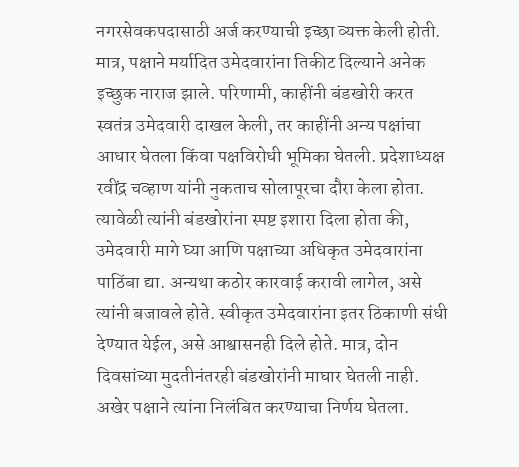नगरसेवकपदासाठी अर्ज करण्याची इच्छा व्यक्त केली होती. मात्र, पक्षाने मर्यादित उमेदवारांना तिकीट दिल्याने अनेक इच्छुक नाराज झाले. परिणामी, काहींनी बंडखोरी करत स्वतंत्र उमेदवारी दाखल केली, तर काहींनी अन्य पक्षांचा आधार घेतला किंवा पक्षविरोधी भूमिका घेतली. प्रदेशाध्यक्ष रवींद्र चव्हाण यांनी नुकताच सोलापूरचा दौरा केला होता. त्यावेळी त्यांनी बंडखोरांना स्पष्ट इशारा दिला होता की, उमेदवारी मागे घ्या आणि पक्षाच्या अधिकृत उमेदवारांना पाठिंबा द्या. अन्यथा कठोर कारवाई करावी लागेल, असे त्यांनी बजावले होते. स्वीकृत उमेदवारांना इतर ठिकाणी संधी देण्यात येईल, असे आश्वासनही दिले होते. मात्र, दोन दिवसांच्या मुदतीनंतरही बंडखोरांनी माघार घेतली नाही. अखेर पक्षाने त्यांना निलंबित करण्याचा निर्णय घेतला.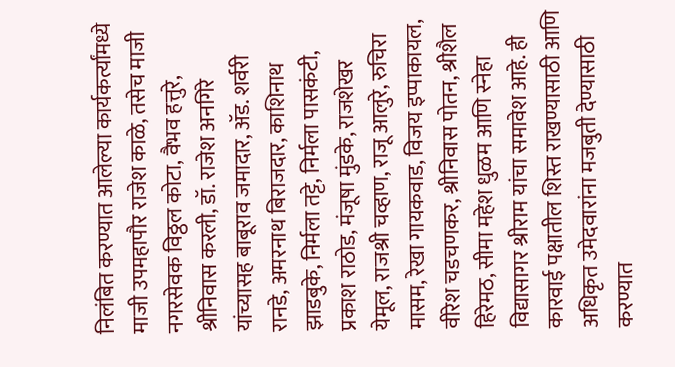निलंबित करण्यात आलेल्या कार्यकर्त्यांमध्ये माजी उपमहापौर राजेश काळे, तसेच माजी नगरसेवक विठ्ठल कोटा, वैभव हत्तुरे, श्रीनिवास करली, डॉ. राजेश अनगिरे यांच्यासह बाबूराव जमादार, ॲड. शर्वरी रानडे, अमरनाथ बिराजदार, काशिनाथ झाडबुके, निर्मला तट्टे, निर्मला पासकंटी, प्रकाश राठोड, मंजूषा मुंडके, राजशेखर येमूल, राजश्री चव्हाण, राजू आलुरे, रुचिरा मासम, रेखा गायकवाड, विजय इप्पाकायल, वीरेश चडचणकर, श्रीनिवास पोतन, श्रीशैल हिरेमठ, सीमा महेश धुळम आणि स्नेहा विद्यासागर श्रीराम यांचा समावेश आहे. ही कारवाई पक्षातील शिस्त राखण्यासाठी आणि अधिकृत उमेदवारांना मजबुती देण्यासाठी करण्यात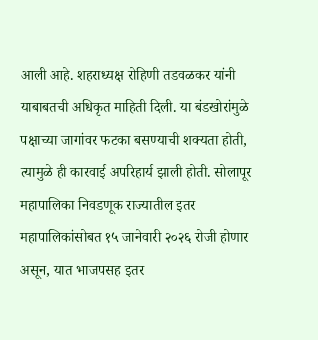आली आहे. शहराध्यक्ष रोहिणी तडवळकर यांनी याबाबतची अधिकृत माहिती दिली. या बंडखोरांमुळे पक्षाच्या जागांवर फटका बसण्याची शक्यता होती, त्यामुळे ही कारवाई अपरिहार्य झाली होती. सोलापूर महापालिका निवडणूक राज्यातील इतर महापालिकांसोबत १५ जानेवारी २०२६ रोजी होणार असून, यात भाजपसह इतर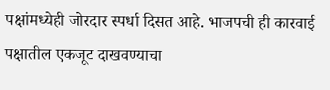पक्षांमध्येही जोरदार स्पर्धा दिसत आहे. भाजपची ही कारवाई पक्षातील एकजूट दाखवण्याचा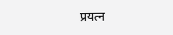प्रयत्न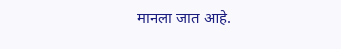मानला जात आहे.